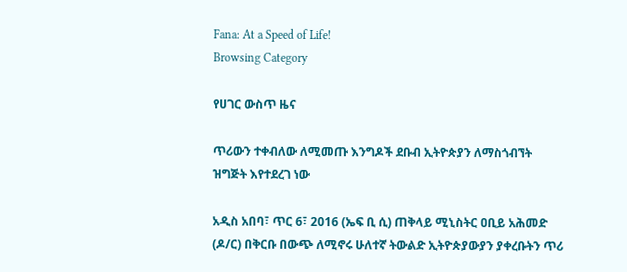Fana: At a Speed of Life!
Browsing Category

የሀገር ውስጥ ዜና

ጥሪውን ተቀብለው ለሚመጡ እንግዶች ደቡብ ኢትዮጵያን ለማስጎብኘት ዝግጅት እየተደረገ ነው

አዲስ አበባ፣ ጥር 6፣ 2016 (ኤፍ ቢ ሲ) ጠቅላይ ሚኒስትር ዐቢይ አሕመድ (ዶ/ር) በቅርቡ በውጭ ለሚኖሩ ሁለተኛ ትውልድ ኢትዮጵያውያን ያቀረቡትን ጥሪ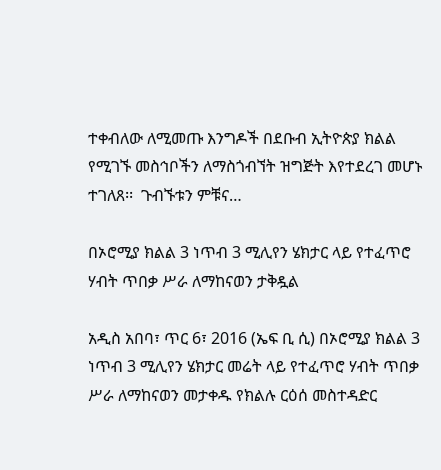ተቀብለው ለሚመጡ እንግዶች በደቡብ ኢትዮጵያ ክልል የሚገኙ መስኅቦችን ለማስጎብኘት ዝግጅት እየተደረገ መሆኑ ተገለጸ፡፡  ጉብኙቱን ምቹና…

በኦሮሚያ ክልል 3 ነጥብ 3 ሚሊየን ሄክታር ላይ የተፈጥሮ ሃብት ጥበቃ ሥራ ለማከናወን ታቅዷል

አዲስ አበባ፣ ጥር 6፣ 2016 (ኤፍ ቢ ሲ) በኦሮሚያ ክልል 3 ነጥብ 3 ሚሊየን ሄክታር መሬት ላይ የተፈጥሮ ሃብት ጥበቃ ሥራ ለማከናወን መታቀዱ የክልሉ ርዕሰ መስተዳድር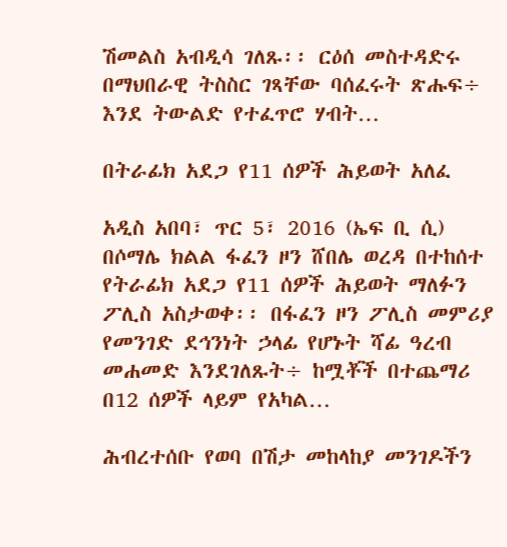ሽመልስ አብዲሳ ገለጹ፡፡ ርዕሰ መስተዳድሩ በማህበራዊ ትስስር ገጻቸው ባሰፈሩት ጽሑፍ÷ እንደ ትውልድ የተፈጥሮ ሃብት…

በትራፊክ አደጋ የ11 ሰዎች ሕይወት አለፈ

አዲስ አበባ፣ ጥር 5፣ 2016 (ኤፍ ቢ ሲ) በሶማሌ ክልል ፋፈን ዞን ሸበሌ ወረዳ በተከሰተ የትራፊክ አደጋ የ11 ሰዎች ሕይወት ማለፉን ፖሊስ አስታወቀ፡፡ በፋፈን ዞን ፖሊስ መምሪያ የመንገድ ደኅንነት ኃላፊ የሆኑት ሻፊ ዓረብ መሐመድ እንደገለጹት÷ ከሟቾች በተጨማሪ በ12 ሰዎች ላይም የአካል…

ሕብረተሰቡ የወባ በሽታ መከላከያ መንገዶችን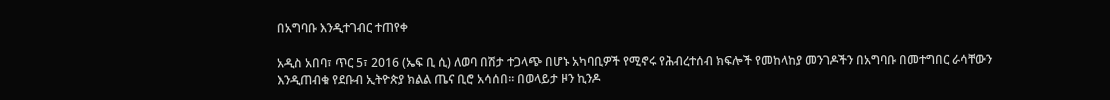በአግባቡ እንዲተገብር ተጠየቀ

አዲስ አበባ፣ ጥር 5፣ 2016 (ኤፍ ቢ ሲ) ለወባ በሽታ ተጋላጭ በሆኑ አካባቢዎች የሚኖሩ የሕብረተሰብ ክፍሎች የመከላከያ መንገዶችን በአግባቡ በመተግበር ራሳቸውን እንዲጠብቁ የደቡብ ኢትዮጵያ ክልል ጤና ቢሮ አሳሰበ። በወላይታ ዞን ኪንዶ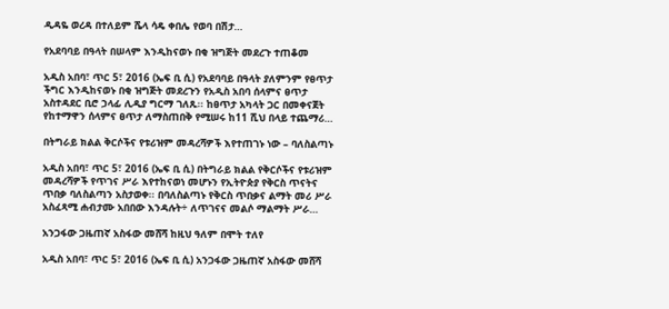ዲዳዬ ወረዳ በተለይም ሼላ ሳዴ ቀበሌ የወባ በሽታ…

የአደባባይ በዓላት በሠላም እንዲከናወኑ በቂ ዝግጅት መደረጉ ተጠቆመ

አዲስ አበባ፣ ጥር 5፣ 2016 (ኤፍ ቢ ሲ) የአደባባይ በዓላት ያለምንም የፀጥታ ችግር እንዲከናወኑ በቂ ዝግጅት መደረጉን የአዲስ አበባ ሰላምና ፀጥታ አስተዳደር ቢሮ ኃላፊ ሊዲያ ግርማ ገለጹ፡፡ ከፀጥታ አካላት ጋር በመቀናጀት የከተማዋን ሰላምና ፀጥታ ለማስጠበቅ የሚሠሩ ከ11 ሺህ በላይ ተጨማሪ…

በትግራይ ክልል ቅርሶችና የቱሪዝም መዳረሻዎች እየተጠገኑ ነው – ባለስልጣኑ

አዲስ አበባ፣ ጥር 5፣ 2016 (ኤፍ ቢ ሲ) በትግራይ ክልል የቅርሶችና የቱሪዝም መዳረሻዎች የጥገና ሥራ እየተከናወነ መሆኑን የኢትዮጵያ የቅርስ ጥናትና ጥበቃ ባለስልጣን አስታወቀ፡፡ በባለስልጣኑ የቅርስ ጥበቃና ልማት መሪ ሥራ አስፈጻሚ ሐብታሙ አበበው እንዳሉት÷ ለጥገናና መልሶ ማልማት ሥራ…

አንጋፋው ጋዜጠኛ አስፋው መሸሻ ከዚህ ዓለም በሞት ተለየ

አዲስ አበባ፣ ጥር 5፣ 2016 (ኤፍ ቢ ሲ) አንጋፋው ጋዜጠኛ አስፋው መሸሻ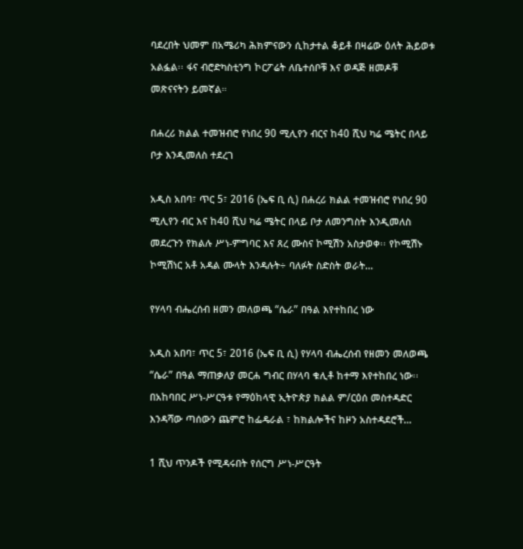ባደረበት ህመም በአሜሪካ ሕክምናውን ሲከታተል ቆይቶ በዛሬው ዕለት ሕይወቱ አልፏል፡፡ ፋና ብሮድካስቲንግ ኮርፖሬት ለቤተሰቦቹ እና ወዳጅ ዘመዶቹ መጽናናትን ይመኛል።

በሐረሪ ክልል ተመዝብሮ የነበረ 90 ሚሊየን ብርና ከ40 ሺህ ካሬ ሜትር በላይ ቦታ እንዲመለስ ተደረገ

አዲስ አበባ፣ ጥር 5፣ 2016 (ኤፍ ቢ ሲ) በሐረሪ ክልል ተመዝብሮ የነበረ 90 ሚሊየን ብር እና ከ40 ሺህ ካሬ ሜትር በላይ ቦታ ለመንግስት እንዲመለስ መደረጉን የክልሉ ሥነ-ምግባር እና ጸረ ሙስና ኮሚሽን አስታወቀ፡፡ የኮሚሽኑ ኮሚሽነር አቶ አዳል ሙላት እንዳሉት÷ ባለፉት ስድስት ወራት…

የሃላባ ብሔረሰብ ዘመን መለወጫ “ሴራ” በዓል እየተከበረ ነው

አዲስ አበባ፣ ጥር 5፣ 2016 (ኤፍ ቢ ሲ) የሃላባ ብሔረሰብ የዘመን መለወጫ “ሴራ” በዓል ማጠቃለያ መርሐ ግብር በሃላባ ቁሊቶ ከተማ እየተከበረ ነው፡፡ በአከባበር ሥነ-ሥርዓቱ የማዕከላዊ ኢትዮጵያ ክልል ም/ርዕሰ መስተዳድር እንዳሻው ጣሰውን ጨምሮ ከፌዴራል ፣ ከክልሎችና ከዞን አስተዳደሮች…

1 ሺህ ጥንዶች የሚዳሩበት የሰርግ ሥነ-ሥርዓት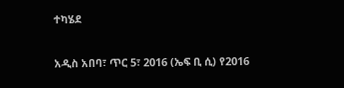ተካሄደ

አዲስ አበባ፣ ጥር 5፣ 2016 (ኤፍ ቢ ሲ) የ2016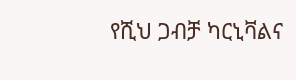የሺህ ጋብቻ ካርኒቫልና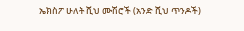ኤክስፖ ሁለት ሺህ ሙሽሮች (አንድ ሺህ ጥንዶች)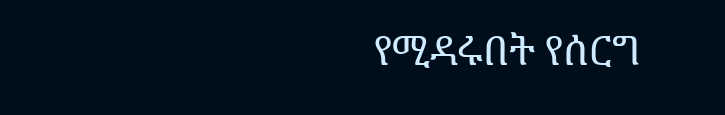የሚዳሩበት የሰርግ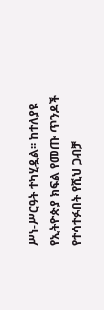ሥነ-ሥርዓት ተካሂዷል፡፡ ከተለያዩ የኢትዮጵያ ክፍል የመጡ ጥንዶች የተሳተፉበት የሺህ ጋብቻ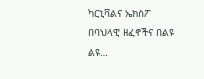ካርኒቫልና ኤክስፖ በባህላዊ ዘፈኖችና በልዩ ልዩ…